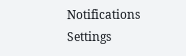Notifications
Settings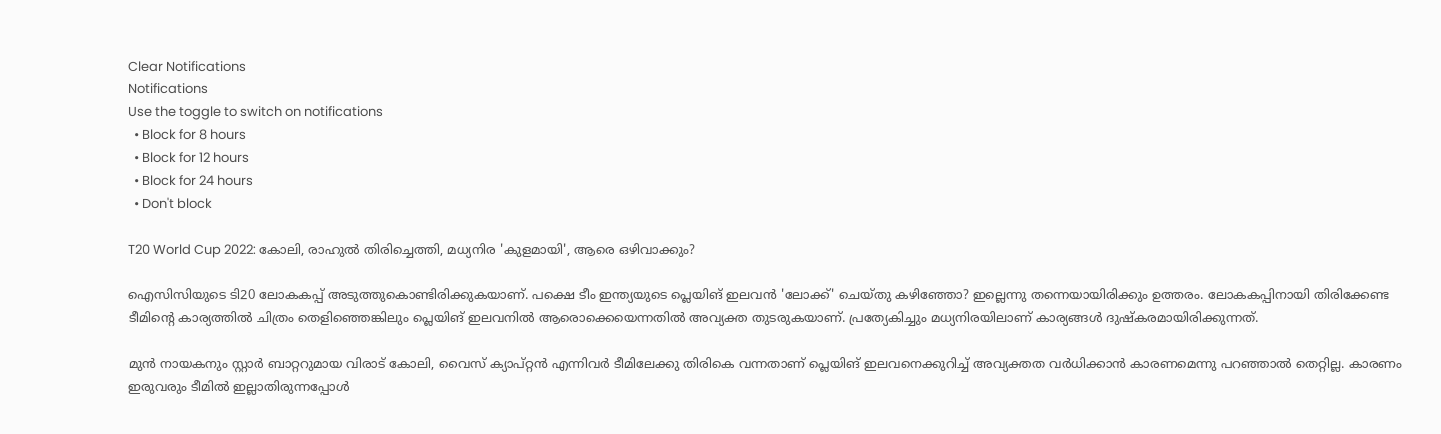Clear Notifications
Notifications
Use the toggle to switch on notifications
  • Block for 8 hours
  • Block for 12 hours
  • Block for 24 hours
  • Don't block

T20 World Cup 2022: കോലി, രാഹുല്‍ തിരിച്ചെത്തി, മധ്യനിര 'കുളമായി', ആരെ ഒഴിവാക്കും?

ഐസിസിയുടെ ടി20 ലോകകപ്പ് അടുത്തുകൊണ്ടിരിക്കുകയാണ്. പക്ഷെ ടീം ഇന്ത്യയുടെ പ്ലെയിങ് ഇലവന്‍ 'ലോക്ക്' ചെയ്തു കഴിഞ്ഞോ? ഇല്ലെന്നു തന്നെയായിരിക്കും ഉത്തരം. ലോകകപ്പിനായി തിരിക്കേണ്ട ടീമിന്റെ കാര്യത്തില്‍ ചിത്രം തെളിഞ്ഞെങ്കിലും പ്ലെയിങ് ഇലവനില്‍ ആരൊക്കെയെന്നതില്‍ അവ്യക്ത തുടരുകയാണ്. പ്രത്യേകിച്ചും മധ്യനിരയിലാണ് കാര്യങ്ങള്‍ ദുഷ്‌കരമായിരിക്കുന്നത്.

മുന്‍ നായകനും സ്റ്റാര്‍ ബാറ്ററുമായ വിരാട് കോലി, വൈസ് ക്യാപ്റ്റന്‍ എന്നിവര്‍ ടീമിലേക്കു തിരികെ വന്നതാണ് പ്ലെയിങ് ഇലവനെക്കുറിച്ച് അവ്യക്തത വര്‍ധിക്കാന്‍ കാരണമെന്നു പറഞ്ഞാല്‍ തെറ്റില്ല. കാരണം ഇരുവരും ടീമില്‍ ഇല്ലാതിരുന്നപ്പോള്‍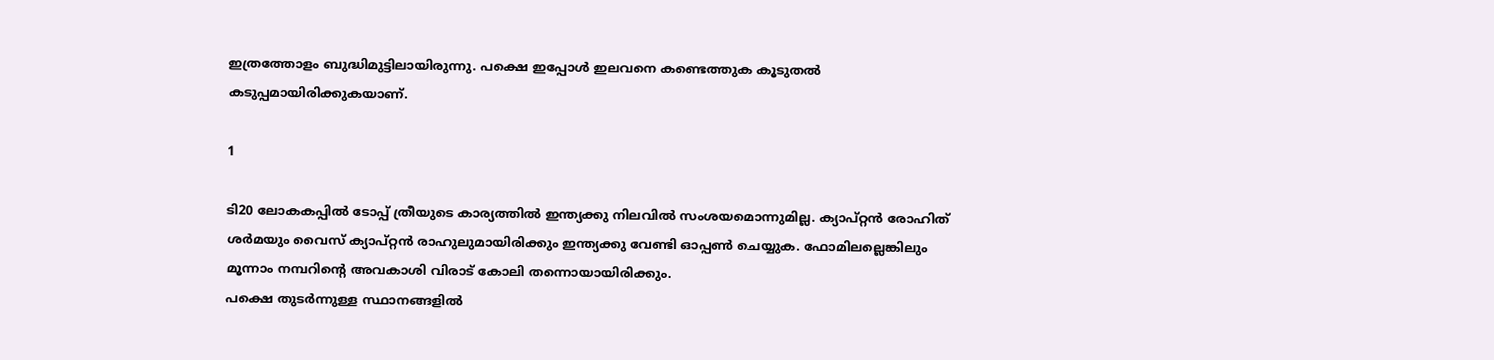ഇത്രത്തോളം ബുദ്ധിമുട്ടിലായിരുന്നു. പക്ഷെ ഇപ്പോള്‍ ഇലവനെ കണ്ടെത്തുക കൂടുതല്‍ കടുപ്പമായിരിക്കുകയാണ്.

1

ടി20 ലോകകപ്പില്‍ ടോപ്പ് ത്രീയുടെ കാര്യത്തില്‍ ഇന്ത്യക്കു നിലവില്‍ സംശയമൊന്നുമില്ല. ക്യാപ്റ്റന്‍ രോഹിത് ശര്‍മയും വൈസ് ക്യാപ്റ്റന്‍ രാഹുലുമായിരിക്കും ഇന്ത്യക്കു വേണ്ടി ഓപ്പണ്‍ ചെയ്യുക. ഫോമിലല്ലെങ്കിലും മൂന്നാം നമ്പറിന്റെ അവകാശി വിരാട് കോലി തന്നൊയായിരിക്കും.
പക്ഷെ തുടര്‍ന്നുള്ള സ്ഥാനങ്ങളില്‍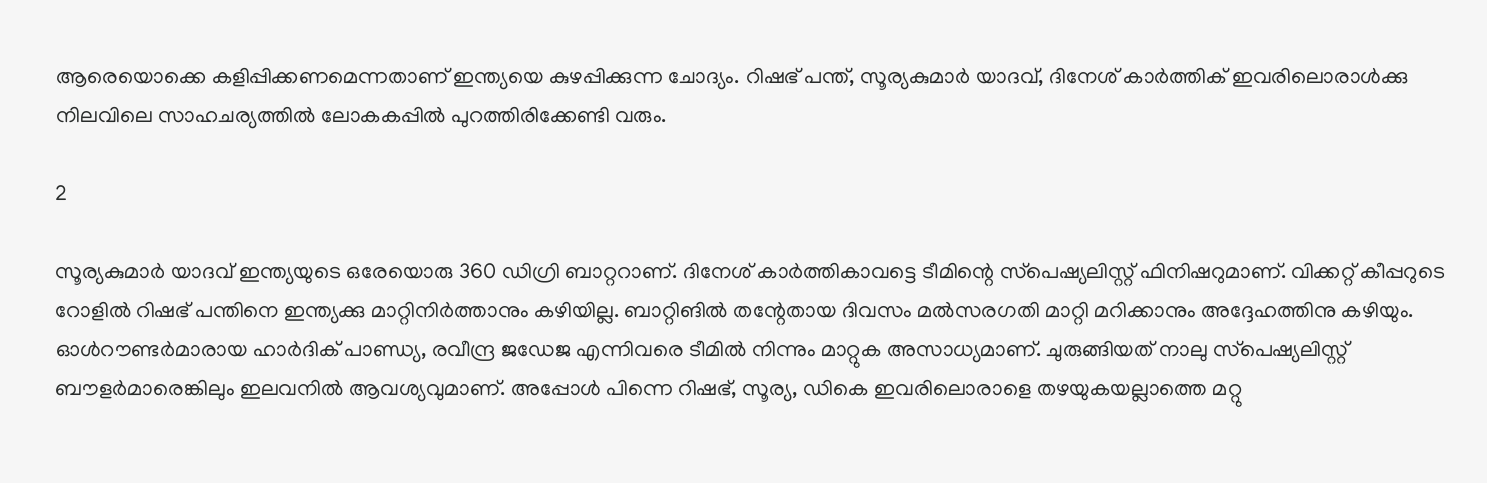ആരെയൊക്കെ കളിപ്പിക്കണമെന്നതാണ് ഇന്ത്യയെ കുഴപ്പിക്കുന്ന ചോദ്യം. റിഷഭ് പന്ത്, സൂര്യകുമാര്‍ യാദവ്, ദിനേശ് കാര്‍ത്തിക് ഇവരിലൊരാള്‍ക്കു നിലവിലെ സാഹചര്യത്തില്‍ ലോകകപ്പില്‍ പുറത്തിരിക്കേണ്ടി വരും.

2

സൂര്യകുമാര്‍ യാദവ് ഇന്ത്യയുടെ ഒരേയൊരു 360 ഡിഗ്രി ബാറ്ററാണ്. ദിനേശ് കാര്‍ത്തികാവട്ടെ ടീമിന്റെ സ്‌പെഷ്യലിസ്റ്റ് ഫിനിഷറുമാണ്. വിക്കറ്റ് കീപ്പറുടെ റോളില്‍ റിഷഭ് പന്തിനെ ഇന്ത്യക്കു മാറ്റിനിര്‍ത്താനും കഴിയില്ല. ബാറ്റിങില്‍ തന്റേതായ ദിവസം മല്‍സരഗതി മാറ്റി മറിക്കാനും അദ്ദേഹത്തിനു കഴിയും.
ഓള്‍റൗണ്ടര്‍മാരായ ഹാര്‍ദിക് പാണ്ഡ്യ, രവീന്ദ്ര ജഡേജ എന്നിവരെ ടീമില്‍ നിന്നും മാറ്റുക അസാധ്യമാണ്. ചുരുങ്ങിയത് നാലു സ്‌പെഷ്യലിസ്റ്റ് ബൗളര്‍മാരെങ്കിലും ഇലവനില്‍ ആവശ്യവുമാണ്. അപ്പോള്‍ പിന്നെ റിഷഭ്, സൂര്യ, ഡികെ ഇവരിലൊരാളെ തഴയുകയല്ലാത്തെ മറ്റു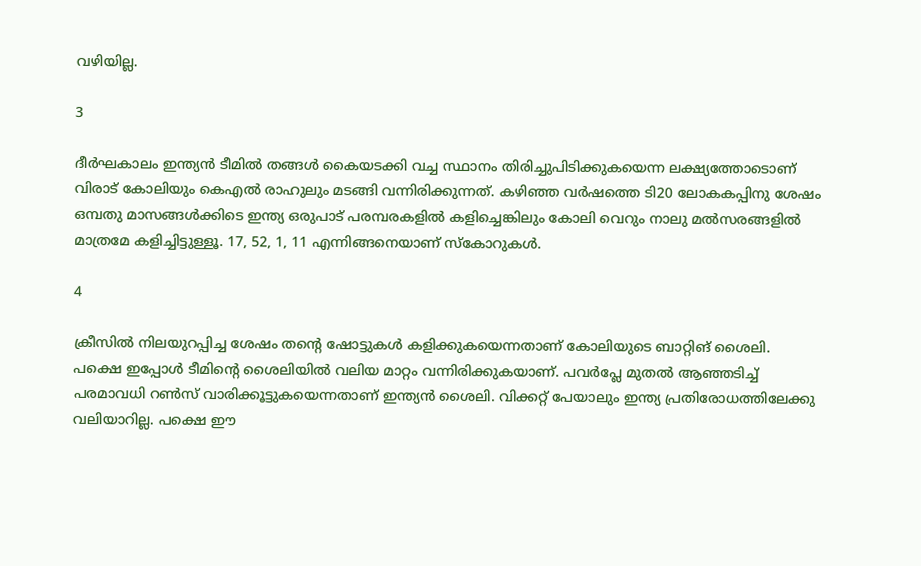വഴിയില്ല.

3

ദീര്‍ഘകാലം ഇന്ത്യന്‍ ടീമില്‍ തങ്ങള്‍ കൈയടക്കി വച്ച സ്ഥാനം തിരിച്ചുപിടിക്കുകയെന്ന ലക്ഷ്യത്തോടൊണ് വിരാട് കോലിയും കെഎല്‍ രാഹുലും മടങ്ങി വന്നിരിക്കുന്നത്. കഴിഞ്ഞ വര്‍ഷത്തെ ടി20 ലോകകപ്പിനു ശേഷം ഒമ്പതു മാസങ്ങള്‍ക്കിടെ ഇന്ത്യ ഒരുപാട് പരമ്പരകളില്‍ കളിച്ചെങ്കിലും കോലി വെറും നാലു മല്‍സരങ്ങളില്‍ മാത്രമേ കളിച്ചിട്ടുള്ളൂ. 17, 52, 1, 11 എന്നിങ്ങനെയാണ് സ്‌കോറുകള്‍.

4

ക്രീസില്‍ നിലയുറപ്പിച്ച ശേഷം തന്റെ ഷോട്ടുകള്‍ കളിക്കുകയെന്നതാണ് കോലിയുടെ ബാറ്റിങ് ശൈലി. പക്ഷെ ഇപ്പോള്‍ ടീമിന്റെ ശൈലിയില്‍ വലിയ മാറ്റം വന്നിരിക്കുകയാണ്. പവര്‍പ്ലേ മുതല്‍ ആഞ്ഞടിച്ച് പരമാവധി റണ്‍സ് വാരിക്കൂട്ടുകയെന്നതാണ് ഇന്ത്യന്‍ ശൈലി. വിക്കറ്റ് പേയാലും ഇന്ത്യ പ്രതിരോധത്തിലേക്കു വലിയാറില്ല. പക്ഷെ ഈ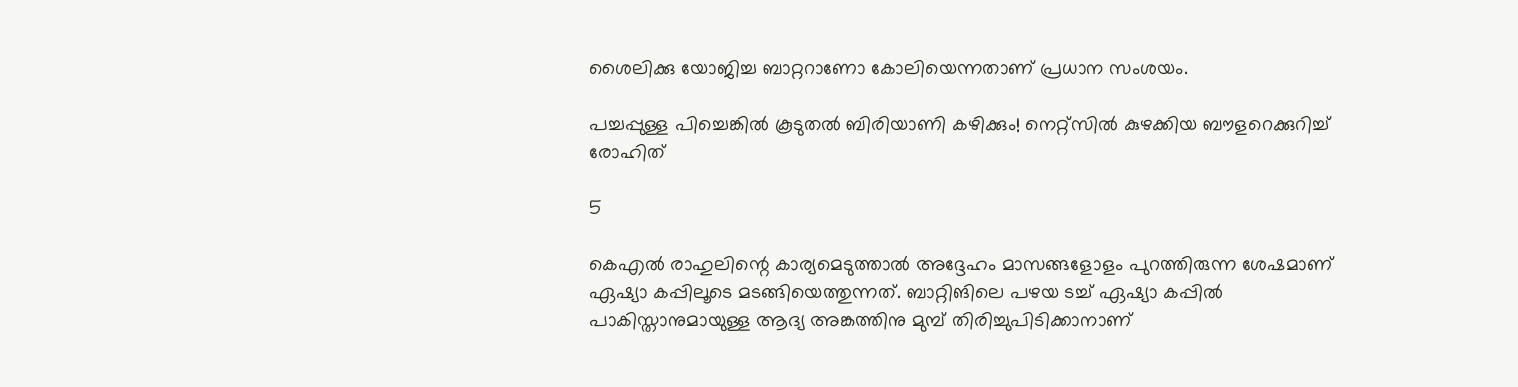ശൈലിക്കു യോജിച്ച ബാറ്ററാണോ കോലിയെന്നതാണ് പ്രധാന സംശയം.

പച്ചപ്പുള്ള പിച്ചെങ്കില്‍ കൂടുതല്‍ ബിരിയാണി കഴിക്കും! നെറ്റ്‌സില്‍ കുഴക്കിയ ബൗളറെക്കുറിച്ച് രോഹിത്

5

കെഎല്‍ രാഹുലിന്റെ കാര്യമെടുത്താല്‍ അദ്ദേഹം മാസങ്ങളോളം പുറത്തിരുന്ന ശേഷമാണ് ഏഷ്യാ കപ്പിലൂടെ മടങ്ങിയെത്തുന്നത്. ബാറ്റിങിലെ പഴയ ടച്ച് ഏഷ്യാ കപ്പില്‍ പാകിസ്താനുമായുള്ള ആദ്യ അങ്കത്തിനു മുമ്പ് തിരിച്ചുപിടിക്കാനാണ്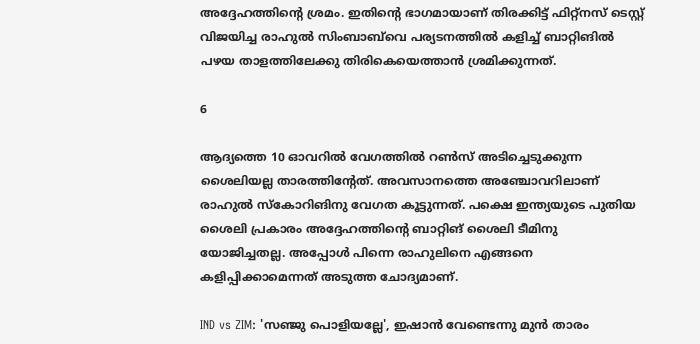അദ്ദേഹത്തിന്റെ ശ്രമം. ഇതിന്റെ ഭാഗമായാണ് തിരക്കിട്ട് ഫിറ്റ്‌നസ് ടെസ്റ്റ് വിജയിച്ച രാഹുല്‍ സിംബാബ്‌വെ പര്യടനത്തില്‍ കളിച്ച് ബാറ്റിങില്‍ പഴയ താളത്തിലേക്കു തിരികെയെത്താന്‍ ശ്രമിക്കുന്നത്.

6

ആദ്യത്തെ 10 ഓവറില്‍ വേഗത്തില്‍ റണ്‍സ് അടിച്ചെടുക്കുന്ന ശൈലിയല്ല താരത്തിന്റേത്. അവസാനത്തെ അഞ്ചോവറിലാണ് രാഹുല്‍ സ്‌കോറിങിനു വേഗത കൂട്ടുന്നത്. പക്ഷെ ഇന്ത്യയുടെ പുതിയ ശൈലി പ്രകാരം അദ്ദേഹത്തിന്റെ ബാറ്റിങ് ശൈലി ടീമിനു യോജിച്ചതല്ല. അപ്പോള്‍ പിന്നെ രാഹുലിനെ എങ്ങനെ കളിപ്പിക്കാമെന്നത് അടുത്ത ചോദ്യമാണ്.

IND vs ZIM: 'സഞ്ജു പൊളിയല്ലേ', ഇഷാന്‍ വേണ്ടെന്നു മുന്‍ താരം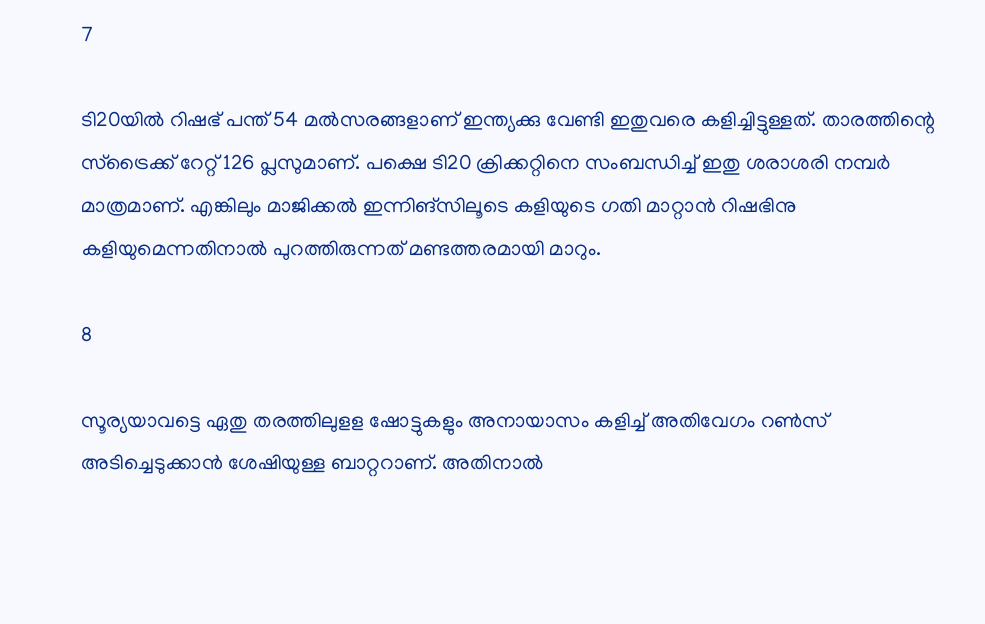7

ടി20യില്‍ റിഷഭ് പന്ത് 54 മല്‍സരങ്ങളാണ് ഇന്ത്യക്കു വേണ്ടി ഇതുവരെ കളിച്ചിട്ടുള്ളത്. താരത്തിന്റെ സ്‌ട്രൈക്ക് റേറ്റ് 126 പ്ലസുമാണ്. പക്ഷെ ടി20 ക്രിക്കറ്റിനെ സംബന്ധിച്ച് ഇതു ശരാശരി നമ്പര്‍ മാത്രമാണ്. എങ്കിലും മാജിക്കല്‍ ഇന്നിങ്‌സിലൂടെ കളിയുടെ ഗതി മാറ്റാന്‍ റിഷഭിനു കളിയുമെന്നതിനാല്‍ പുറത്തിരുന്നത് മണ്ടത്തരമായി മാറും.

8

സൂര്യയാവട്ടെ ഏതു തരത്തിലുളള ഷോട്ടുകളും അനായാസം കളിച്ച് അതിവേഗം റണ്‍സ് അടിച്ചെടുക്കാന്‍ ശേഷിയുള്ള ബാറ്ററാണ്. അതിനാല്‍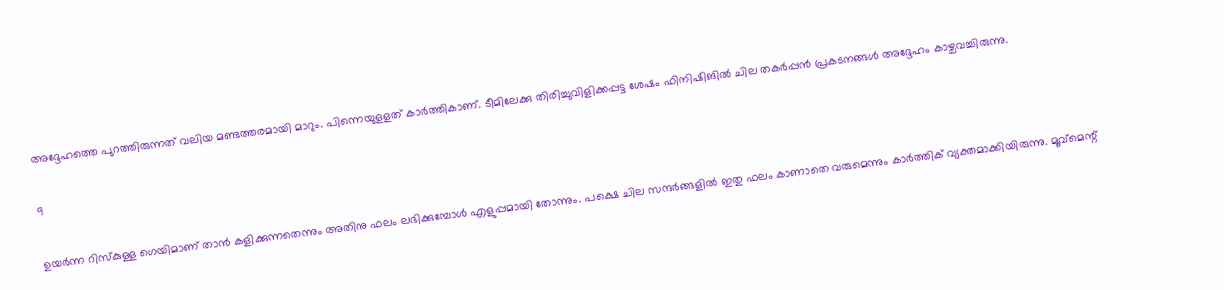അദ്ദേഹത്തെ പുറത്തിരുന്നത് വലിയ മണ്ടത്തരമായി മാറും. പിന്നെയുളളത് കാര്‍ത്തികാണ്. ടീമിലേക്കു തിരിച്ചുവിളിക്കപ്പട്ട ശേഷം ഫിനിഷിങില്‍ ചില തകര്‍പ്പന്‍ പ്രകടനങ്ങള്‍ അദ്ദേഹം കാഴ്ചവച്ചിരുന്നു.

9

ഉയര്‍ന്ന റിസ്‌കുള്ള ഗെയിമാണ് താന്‍ കളിക്കുന്നതെന്നും അതിനു ഫലം ലഭിക്കുമ്പോള്‍ എളുപ്പമായി തോന്നും. പക്ഷെ ചില സന്ദര്‍ങ്ങളില്‍ ഇതു ഫലം കാണാതെ വരുമെന്നും കാര്‍ത്തിക് വ്യക്തമാക്കിയിരുന്നു. മൂവ്‌മെന്റ്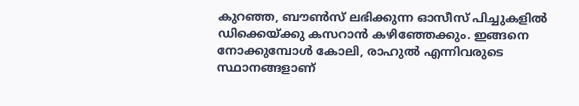കുറഞ്ഞ, ബൗണ്‍സ് ലഭിക്കുന്ന ഓസീസ് പിച്ചുകളില്‍ ഡിക്കെയ്ക്കു കസറാന്‍ കഴിഞ്ഞേക്കും. ഇങ്ങനെ നോക്കുമ്പോള്‍ കോലി, രാഹുല്‍ എന്നിവരുടെ സ്ഥാനങ്ങളാണ്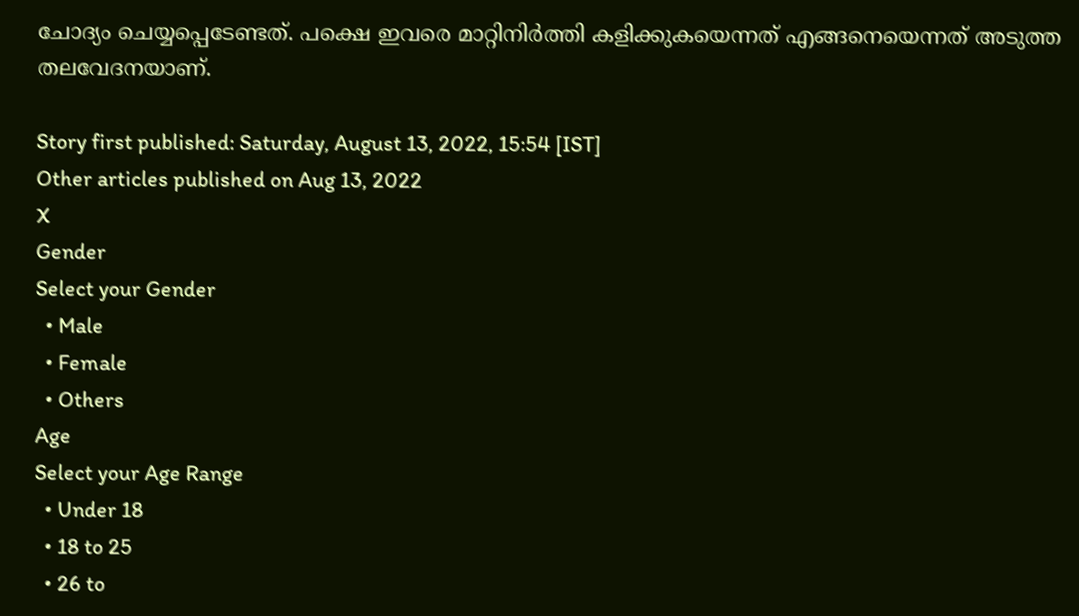ചോദ്യം ചെയ്യപ്പെടേണ്ടത്. പക്ഷെ ഇവരെ മാറ്റിനിര്‍ത്തി കളിക്കുകയെന്നത് എങ്ങനെയെന്നത് അടുത്ത തലവേദനയാണ്.

Story first published: Saturday, August 13, 2022, 15:54 [IST]
Other articles published on Aug 13, 2022
X
Gender
Select your Gender
  • Male
  • Female
  • Others
Age
Select your Age Range
  • Under 18
  • 18 to 25
  • 26 to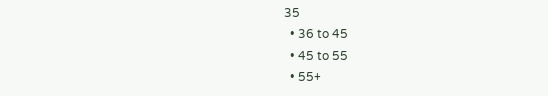35
  • 36 to 45
  • 45 to 55
  • 55+